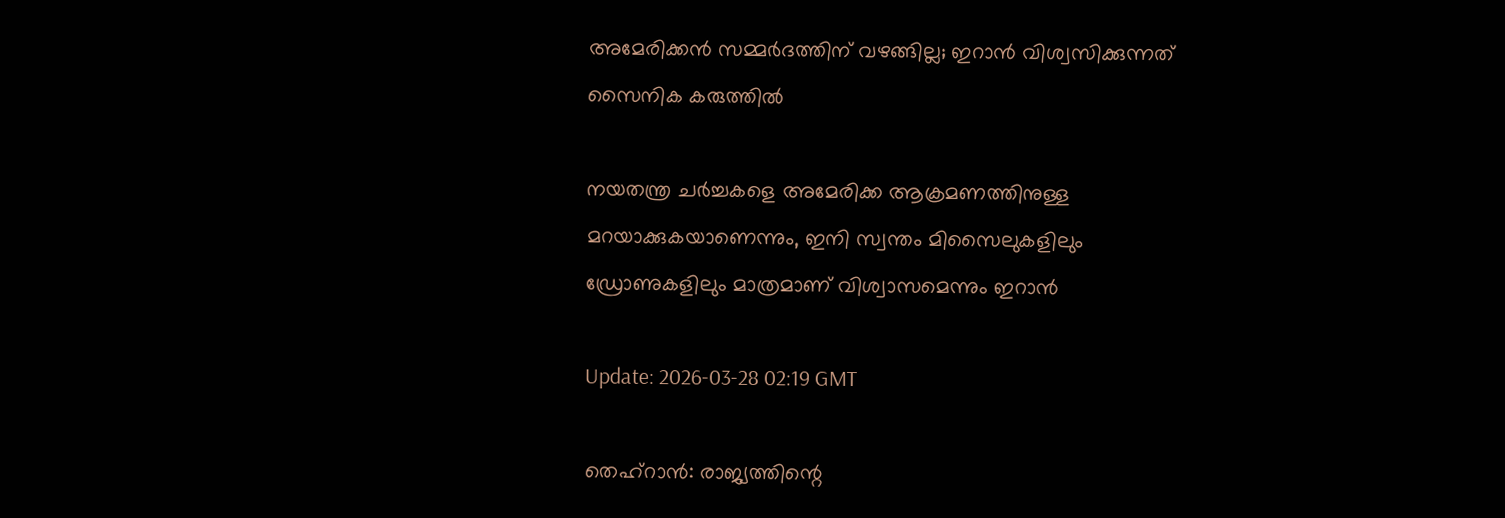അമേരിക്കൻ സമ്മർദത്തിന് വഴങ്ങില്ല; ഇറാന്‍ വിശ്വസിക്കുന്നത് സൈനിക കരുത്തില്‍

നയതന്ത്ര ചർച്ചകളെ അമേരിക്ക ആക്രമണത്തിനുള്ള മറയാക്കുകയാണെന്നും, ഇനി സ്വന്തം മിസൈലുകളിലും ഡ്രോണുകളിലും മാത്രമാണ് വിശ്വാസമെന്നും ഇറാൻ

Update: 2026-03-28 02:19 GMT

തെഹ്റാന്‍: രാജ്യത്തിന്റെ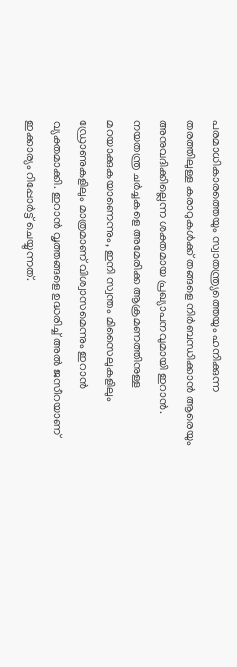പരമാധികാരത്തെയും സ്വാതന്ത്ര്യത്തെയും ഹനിക്കുന്ന തരത്തിലുള്ള കരാറുകൾക്ക് തങ്ങളെ നിർബന്ധിക്കാൻ ആരെയും അനുവദിക്കില്ലെന്ന ശക്തമായ പ്രഖ്യാപനവുമായി ഇറാൻ. നയതന്ത്ര ചർച്ചകളെ അമേരിക്ക ആക്രമണത്തിനുള്ള മറയാക്കുകയാണെന്നും, ഇനി സ്വന്തം മിസൈലുകളിലും ഡ്രോണുകളിലും മാത്രമാണ് വിശ്വാസമെന്നും ഇറാൻ വ്യക്തമാക്കി. ഇറാന്‍ വൃത്തങ്ങളെ ഉദ്ധരിച്ച് അല്‍ ജസീറയാണ് ഇക്കാര്യം റിപ്പോര്‍ട്ട് ചെയ്യുന്നത്.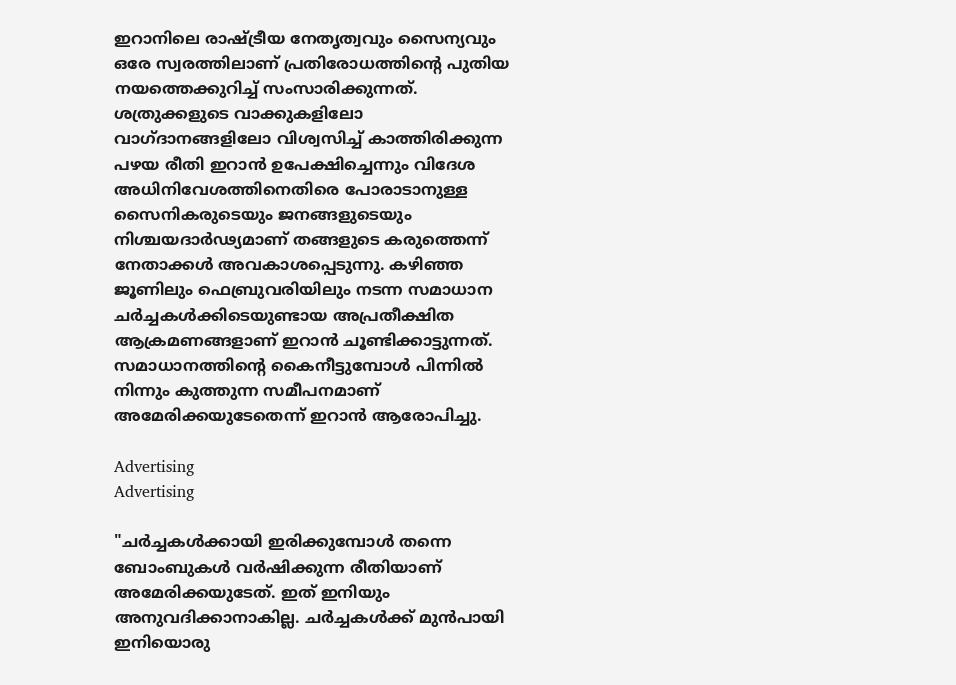ഇറാനിലെ രാഷ്ട്രീയ നേതൃത്വവും സൈന്യവും ഒരേ സ്വരത്തിലാണ് പ്രതിരോധത്തിന്റെ പുതിയ നയത്തെക്കുറിച്ച് സംസാരിക്കുന്നത്. ശത്രുക്കളുടെ വാക്കുകളിലോ വാഗ്ദാനങ്ങളിലോ വിശ്വസിച്ച് കാത്തിരിക്കുന്ന പഴയ രീതി ഇറാൻ ഉപേക്ഷിച്ചെന്നും വിദേശ അധിനിവേശത്തിനെതിരെ പോരാടാനുള്ള സൈനികരുടെയും ജനങ്ങളുടെയും നിശ്ചയദാർഢ്യമാണ് തങ്ങളുടെ കരുത്തെന്ന് നേതാക്കൾ അവകാശപ്പെടുന്നു. കഴിഞ്ഞ ജൂണിലും ഫെബ്രുവരിയിലും നടന്ന സമാധാന ചർച്ചകൾക്കിടെയുണ്ടായ അപ്രതീക്ഷിത ആക്രമണങ്ങളാണ് ഇറാൻ ചൂണ്ടിക്കാട്ടുന്നത്. സമാധാനത്തിന്റെ കൈനീട്ടുമ്പോൾ പിന്നിൽ നിന്നും കുത്തുന്ന സമീപനമാണ് അമേരിക്കയുടേതെന്ന് ഇറാൻ ആരോപിച്ചു.

Advertising
Advertising

"ചർച്ചകൾക്കായി ഇരിക്കുമ്പോൾ തന്നെ ബോംബുകൾ വർഷിക്കുന്ന രീതിയാണ് അമേരിക്കയുടേത്. ഇത് ഇനിയും അനുവദിക്കാനാകില്ല. ചർച്ചകൾക്ക് മുൻപായി ഇനിയൊരു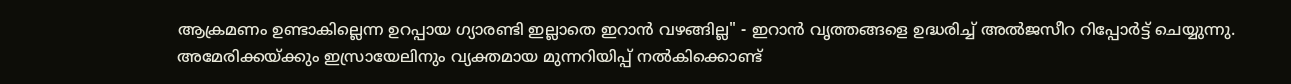ആക്രമണം ഉണ്ടാകില്ലെന്ന ഉറപ്പായ ഗ്യാരണ്ടി ഇല്ലാതെ ഇറാൻ വഴങ്ങില്ല" - ഇറാന്‍ വൃത്തങ്ങളെ ഉദ്ധരിച്ച് അല്‍ജസീറ റിപ്പോര്‍ട്ട് ചെയ്യുന്നു. അമേരിക്കയ്ക്കും ഇസ്രായേലിനും വ്യക്തമായ മുന്നറിയിപ്പ് നൽകിക്കൊണ്ട്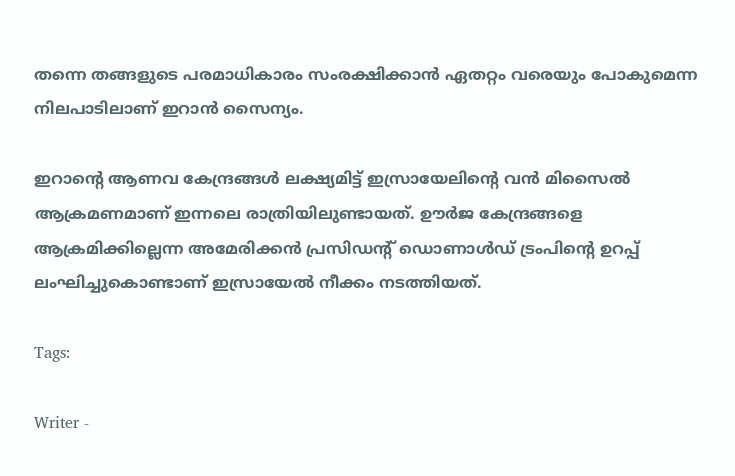തന്നെ തങ്ങളുടെ പരമാധികാരം സംരക്ഷിക്കാൻ ഏതറ്റം വരെയും പോകുമെന്ന നിലപാടിലാണ് ഇറാൻ സൈന്യം.

ഇറാന്‍റെ ആണവ കേന്ദ്രങ്ങൾ ലക്ഷ്യമിട്ട് ഇസ്രായേലിന്‍റെ വൻ മിസൈൽ ആക്രമണമാണ് ഇന്നലെ രാത്രിയിലുണ്ടായത്. ഊർജ കേന്ദ്രങ്ങളെ ആക്രമിക്കില്ലെന്ന അമേരിക്കൻ പ്രസിഡന്‍റ് ഡൊണാൾഡ് ട്രംപിന്‍റെ ഉറപ്പ് ലംഘിച്ചുകൊണ്ടാണ് ഇസ്രായേൽ നീക്കം നടത്തിയത്.

Tags:

Writer -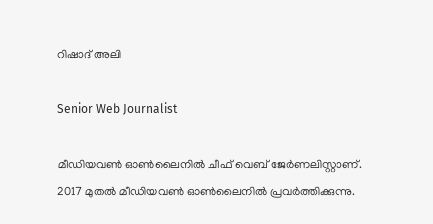റിഷാദ് അലി

Senior Web Journalist

മീഡിയവൺ ഓൺലൈനിൽ ചീഫ് വെബ് ജേർണലിസ്റ്റാണ്. 2017 മുതൽ മീഡിയവൺ ഓൺലൈനിൽ പ്രവർത്തിക്കുന്നു.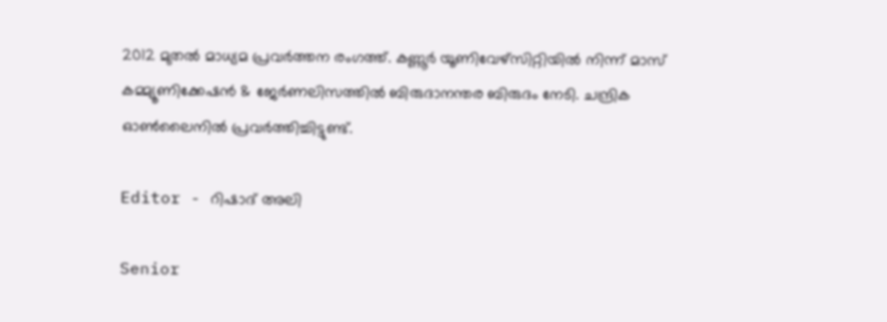2012 മുതൽ മാധ്യമ പ്രവർത്തന രംഗത്ത്. കണ്ണൂര്‍ യൂണിവേഴ്‌സിറ്റിയിൽ നിന്ന് മാസ് കമ്മ്യൂണിക്കേഷന്‍ & ജേര്‍ണലിസത്തില്‍ ബിരുദാനന്തര ബിരുദം നേടി. ചന്ദ്രിക ഓണ്‍ലൈനില്‍ പ്രവര്‍ത്തിച്ചിട്ടുണ്ട്.

Editor - റിഷാദ് അലി

Senior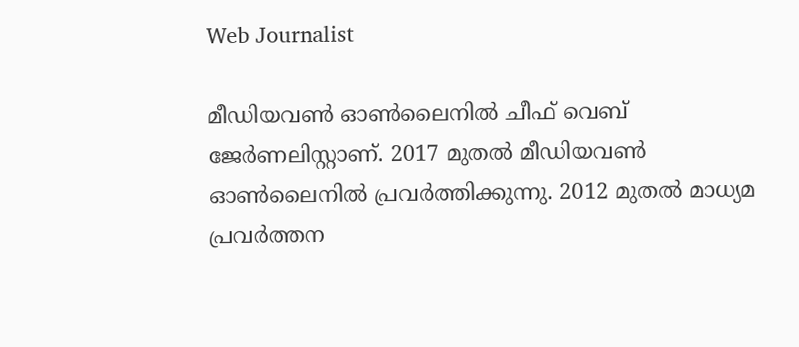Web Journalist

മീഡിയവൺ ഓൺലൈനിൽ ചീഫ് വെബ് ജേർണലിസ്റ്റാണ്. 2017 മുതൽ മീഡിയവൺ ഓൺലൈനിൽ പ്രവർത്തിക്കുന്നു. 2012 മുതൽ മാധ്യമ പ്രവർത്തന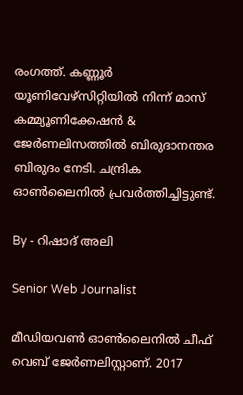രംഗത്ത്. കണ്ണൂര്‍ യൂണിവേഴ്‌സിറ്റിയിൽ നിന്ന് മാസ് കമ്മ്യൂണിക്കേഷന്‍ & ജേര്‍ണലിസത്തില്‍ ബിരുദാനന്തര ബിരുദം നേടി. ചന്ദ്രിക ഓണ്‍ലൈനില്‍ പ്രവര്‍ത്തിച്ചിട്ടുണ്ട്.

By - റിഷാദ് അലി

Senior Web Journalist

മീഡിയവൺ ഓൺലൈനിൽ ചീഫ് വെബ് ജേർണലിസ്റ്റാണ്. 2017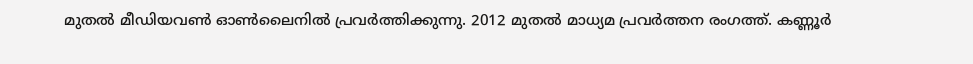മുതൽ മീഡിയവൺ ഓൺലൈനിൽ പ്രവർത്തിക്കുന്നു. 2012 മുതൽ മാധ്യമ പ്രവർത്തന രംഗത്ത്. കണ്ണൂര്‍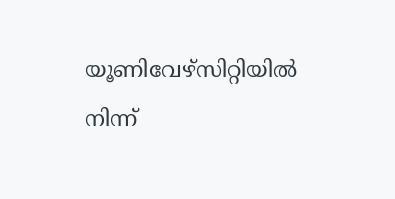യൂണിവേഴ്‌സിറ്റിയിൽ നിന്ന്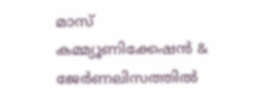മാസ് കമ്മ്യൂണിക്കേഷന്‍ & ജേര്‍ണലിസത്തില്‍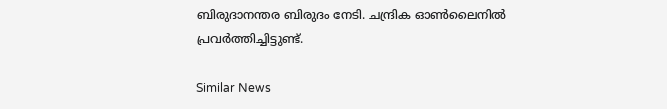ബിരുദാനന്തര ബിരുദം നേടി. ചന്ദ്രിക ഓണ്‍ലൈനില്‍ പ്രവര്‍ത്തിച്ചിട്ടുണ്ട്.

Similar News